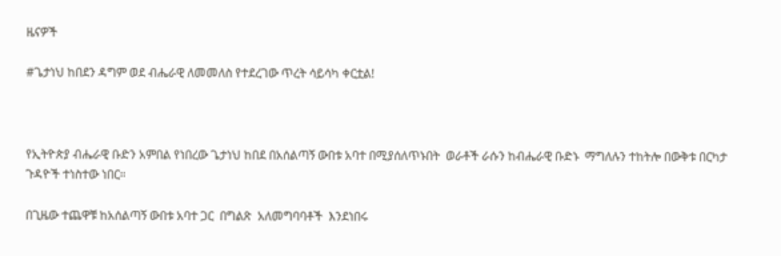ዜናዎች

#ጌታነህ ከበደን ዳግም ወደ ብሔራዊ ለመመለስ የተደረገው ጥረት ሳይሳካ ቀርቷል!



የኢትዮጵያ ብሔራዊ ቡድን አምበል የነበረው ጌታነህ ከበደ በአሰልጣኝ ውበቱ አባተ በሚያሰለጥኑበት  ወራቶች ራሱን ከብሔራዊ ቡድኑ  ማግለሉን ተከትሎ በውቅቱ በርካታ ጉዳዮች ተነስተው ነበር።

በጊዜው ተጨዋቹ ከአሰልጣኝ ውበቱ አባተ ጋር  በግልጽ  አለመግባባቶች  እንደነበሩ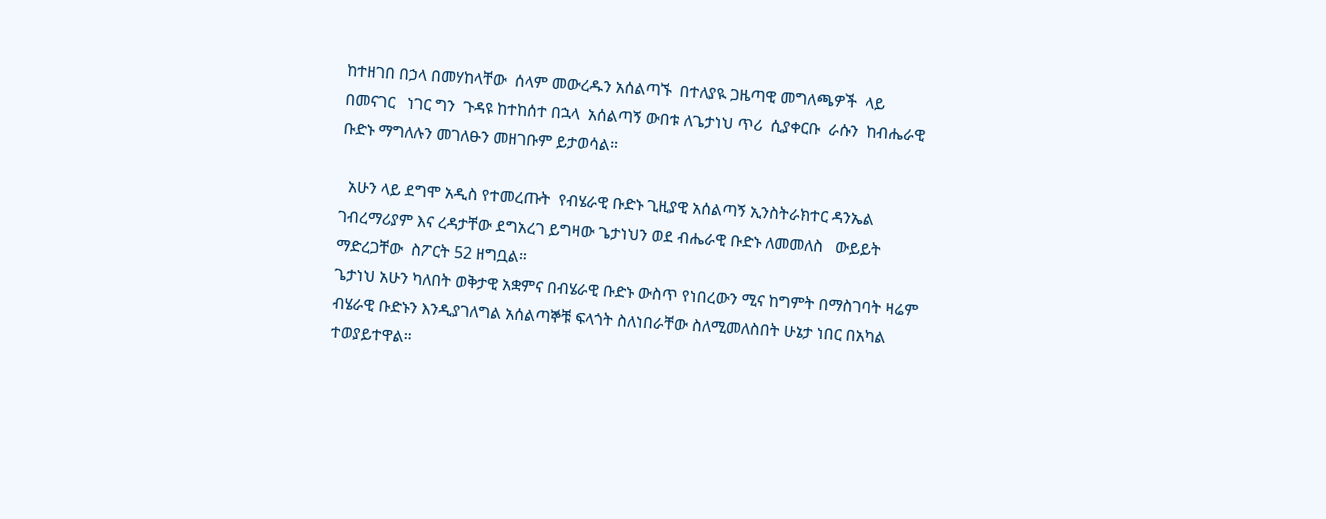ከተዘገበ በኃላ በመሃከላቸው  ሰላም መውረዱን አሰልጣኙ  በተለያዪ ጋዜጣዊ መግለጫዎች  ላይ  በመናገር   ነገር ግን  ጉዳዩ ከተከሰተ በኋላ  አሰልጣኝ ውበቱ ለጌታነህ ጥሪ  ሲያቀርቡ  ራሱን  ከብሔራዊ ቡድኑ ማግለሉን መገለፁን መዘገቡም ይታወሳል።

  አሁን ላይ ደግሞ አዲስ የተመረጡት  የብሄራዊ ቡድኑ ጊዚያዊ አሰልጣኝ ኢንስትራክተር ዳንኤል ገብረማሪያም እና ረዳታቸው ደግአረገ ይግዛው ጌታነህን ወደ ብሔራዊ ቡድኑ ለመመለስ   ውይይት ማድረጋቸው  ስፖርት 52 ዘግቧል።
ጌታነህ አሁን ካለበት ወቅታዊ አቋምና በብሄራዊ ቡድኑ ውስጥ የነበረውን ሚና ከግምት በማስገባት ዛሬም ብሄራዊ ቡድኑን እንዲያገለግል አሰልጣኞቹ ፍላጎት ስለነበራቸው ስለሚመለስበት ሁኔታ ነበር በአካል ተወያይተዋል።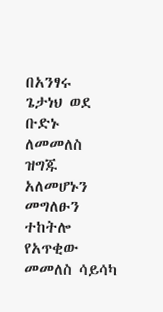በአንፃሩ  ጌታነህ ወደ ቡድኑ ለመመለስ ዝግጁ አለመሆኑን መግለፁን ተከትሎ የአጥቂው መመለስ ሳይሳካ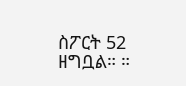ስፖርት 52 ዘግቧል። ።